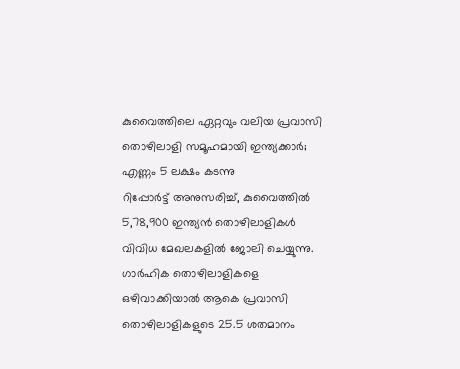കുവൈത്തിലെ ഏറ്റവും വലിയ പ്രവാസി തൊഴിലാളി സമൂഹമായി ഇന്ത്യക്കാർ; എണ്ണം 5 ലക്ഷം കടന്നു
റിപ്പോർട്ട് അനുസരിച്ച്, കുവൈത്തിൽ 5,78,900 ഇന്ത്യൻ തൊഴിലാളികൾ വിവിധ മേഖലകളിൽ ജോലി ചെയ്യുന്നു. ഗാർഹിക തൊഴിലാളികളെ ഒഴിവാക്കിയാൽ ആകെ പ്രവാസി തൊഴിലാളികളുടെ 25.5 ശതമാനം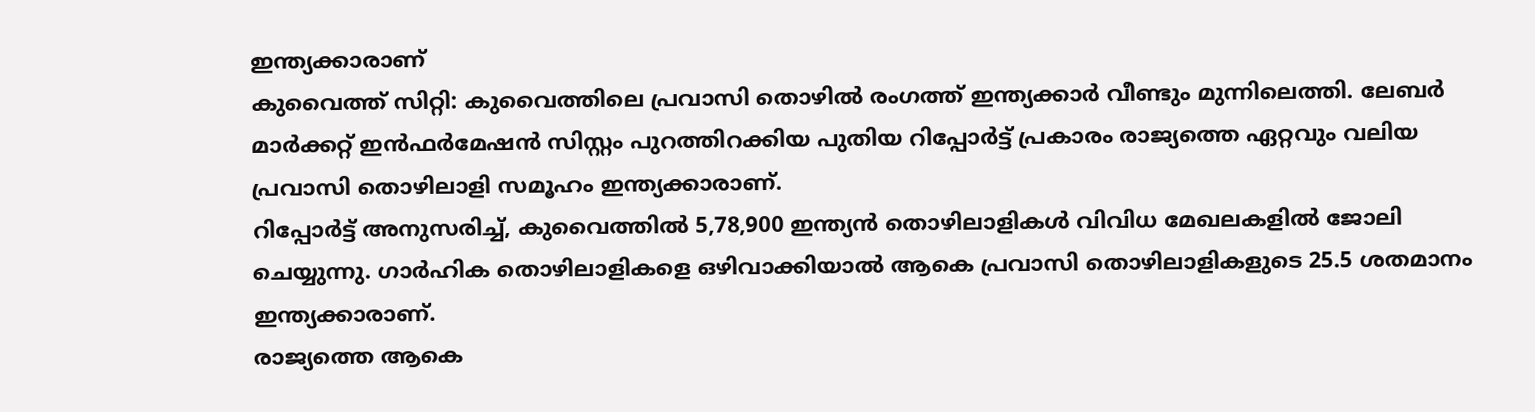ഇന്ത്യക്കാരാണ്
കുവൈത്ത് സിറ്റി: കുവൈത്തിലെ പ്രവാസി തൊഴിൽ രംഗത്ത് ഇന്ത്യക്കാർ വീണ്ടും മുന്നിലെത്തി. ലേബർ മാർക്കറ്റ് ഇൻഫർമേഷൻ സിസ്റ്റം പുറത്തിറക്കിയ പുതിയ റിപ്പോർട്ട് പ്രകാരം രാജ്യത്തെ ഏറ്റവും വലിയ പ്രവാസി തൊഴിലാളി സമൂഹം ഇന്ത്യക്കാരാണ്.
റിപ്പോർട്ട് അനുസരിച്ച്, കുവൈത്തിൽ 5,78,900 ഇന്ത്യൻ തൊഴിലാളികൾ വിവിധ മേഖലകളിൽ ജോലി ചെയ്യുന്നു. ഗാർഹിക തൊഴിലാളികളെ ഒഴിവാക്കിയാൽ ആകെ പ്രവാസി തൊഴിലാളികളുടെ 25.5 ശതമാനം ഇന്ത്യക്കാരാണ്.
രാജ്യത്തെ ആകെ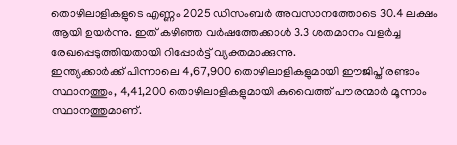തൊഴിലാളികളുടെ എണ്ണം 2025 ഡിസംബർ അവസാനത്തോടെ 30.4 ലക്ഷം ആയി ഉയർന്നു. ഇത് കഴിഞ്ഞ വർഷത്തേക്കാൾ 3.3 ശതമാനം വളർച്ച രേഖപ്പെടുത്തിയതായി റിപ്പോർട്ട് വ്യക്തമാക്കുന്നു.
ഇന്ത്യക്കാർക്ക് പിന്നാലെ 4,67,900 തൊഴിലാളികളുമായി ഈജിപ്ത് രണ്ടാം സ്ഥാനത്തും, 4,41,200 തൊഴിലാളികളുമായി കുവൈത്ത് പൗരന്മാർ മൂന്നാം സ്ഥാനത്തുമാണ്.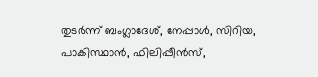തുടർന്ന് ബംഗ്ലാദേശ്, നേപ്പാൾ, സിറിയ, പാകിസ്ഥാൻ, ഫിലിപ്പീൻസ്,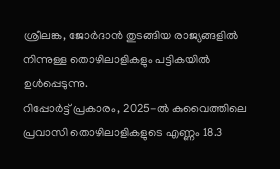ശ്രീലങ്ക, ജോർദാൻ തുടങ്ങിയ രാജ്യങ്ങളിൽ നിന്നുള്ള തൊഴിലാളികളും പട്ടികയിൽ ഉൾപ്പെടുന്നു.
റിപ്പോർട്ട് പ്രകാരം, 2025-ൽ കുവൈത്തിലെ പ്രവാസി തൊഴിലാളികളുടെ എണ്ണം 18.3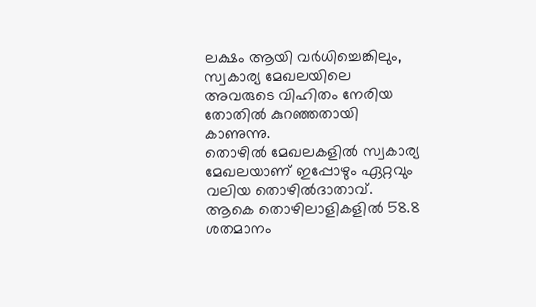ലക്ഷം ആയി വർധിച്ചെങ്കിലും, സ്വകാര്യ മേഖലയിലെ അവരുടെ വിഹിതം നേരിയ തോതിൽ കുറഞ്ഞതായി കാണുന്നു.
തൊഴിൽ മേഖലകളിൽ സ്വകാര്യ മേഖലയാണ് ഇപ്പോഴും ഏറ്റവും വലിയ തൊഴിൽദാതാവ്. ആകെ തൊഴിലാളികളിൽ 58.8 ശതമാനം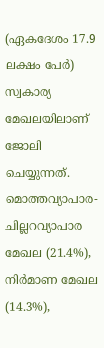(ഏകദേശം 17.9 ലക്ഷം പേർ) സ്വകാര്യ മേഖലയിലാണ് ജോലി ചെയ്യുന്നത്. മൊത്തവ്യാപാര-ചില്ലറവ്യാപാര മേഖല (21.4%), നിർമാണ മേഖല (14.3%),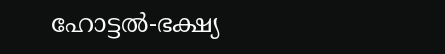ഹോട്ടൽ-ഭക്ഷ്യ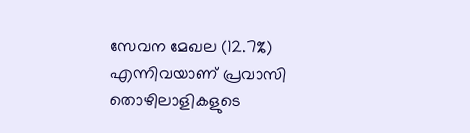സേവന മേഖല (12.7%) എന്നിവയാണ് പ്രവാസി തൊഴിലാളികളുടെ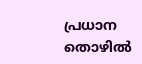പ്രധാന തൊഴിൽ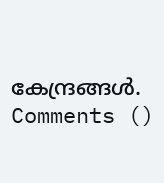കേന്ദ്രങ്ങൾ.
Comments ()